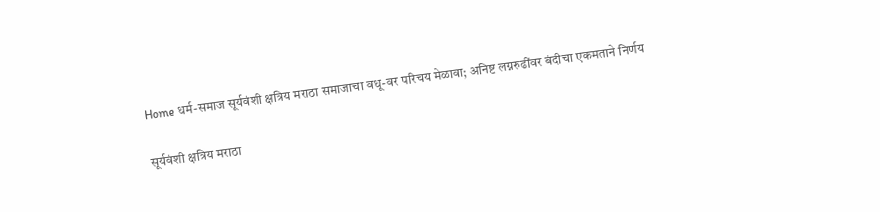Home धर्म-समाज सूर्यवंशी क्षत्रिय मराठा समाजाचा वधू-वर परिचय मेळावा; अनिष्ट लग्नरुढींवर बंदीचा एकमताने निर्णय

सूर्यवंशी क्षत्रिय मराठा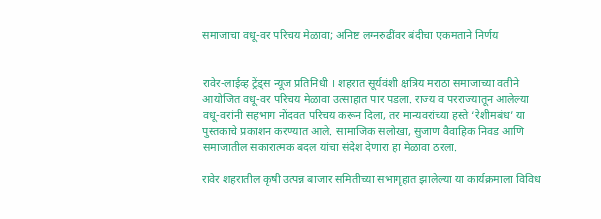समाजाचा वधू-वर परिचय मेळावा; अनिष्ट लग्नरुढींवर बंदीचा एकमताने निर्णय


रावेर-लाईव्ह ट्रेंड्स न्यूज प्रतिनिधी । शहरात सूर्यवंशी क्षत्रिय मराठा समाजाच्या वतीने आयोजित वधू-वर परिचय मेळावा उत्साहात पार पडला. राज्य व परराज्यातून आलेल्या वधू-वरांनी सहभाग नोंदवत परिचय करून दिला, तर मान्यवरांच्या हस्ते ‘रेशीमबंध’ या पुस्तकाचे प्रकाशन करण्यात आले. सामाजिक सलोखा, सुजाण वैवाहिक निवड आणि समाजातील सकारात्मक बदल यांचा संदेश देणारा हा मेळावा ठरला.

रावेर शहरातील कृषी उत्पन्न बाजार समितीच्या सभागृहात झालेल्या या कार्यक्रमाला विविध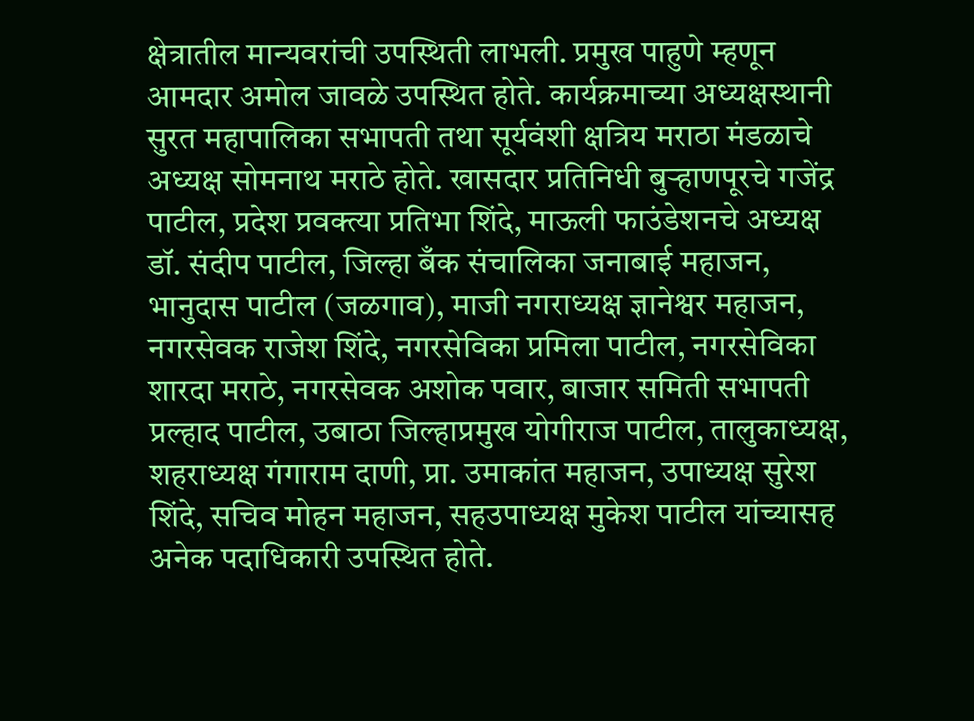क्षेत्रातील मान्यवरांची उपस्थिती लाभली. प्रमुख पाहुणे म्हणून आमदार अमोल जावळे उपस्थित होते. कार्यक्रमाच्या अध्यक्षस्थानी सुरत महापालिका सभापती तथा सूर्यवंशी क्षत्रिय मराठा मंडळाचे अध्यक्ष सोमनाथ मराठे होते. खासदार प्रतिनिधी बुऱ्हाणपूरचे गजेंद्र पाटील, प्रदेश प्रवक्त्या प्रतिभा शिंदे, माऊली फाउंडेशनचे अध्यक्ष डॉ. संदीप पाटील, जिल्हा बँक संचालिका जनाबाई महाजन, भानुदास पाटील (जळगाव), माजी नगराध्यक्ष ज्ञानेश्वर महाजन, नगरसेवक राजेश शिंदे, नगरसेविका प्रमिला पाटील, नगरसेविका शारदा मराठे, नगरसेवक अशोक पवार, बाजार समिती सभापती प्रल्हाद पाटील, उबाठा जिल्हाप्रमुख योगीराज पाटील, तालुकाध्यक्ष, शहराध्यक्ष गंगाराम दाणी, प्रा. उमाकांत महाजन, उपाध्यक्ष सुरेश शिंदे, सचिव मोहन महाजन, सहउपाध्यक्ष मुकेश पाटील यांच्यासह अनेक पदाधिकारी उपस्थित होते.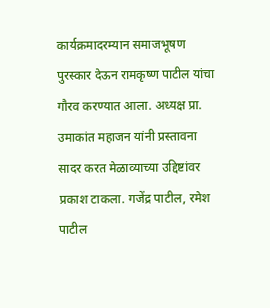कार्यक्रमादरम्यान समाजभूषण पुरस्कार देऊन रामकृष्ण पाटील यांचा गौरव करण्यात आला. अध्यक्ष प्रा. उमाकांत महाजन यांनी प्रस्तावना सादर करत मेळाव्याच्या उद्दिष्टांवर प्रकाश टाकला. गजेंद्र पाटील, रमेश पाटील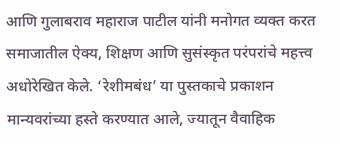आणि गुलाबराव महाराज पाटील यांनी मनोगत व्यक्त करत समाजातील ऐक्य, शिक्षण आणि सुसंस्कृत परंपरांचे महत्त्व अधोरेखित केले. ‘रेशीमबंध’ या पुस्तकाचे प्रकाशन मान्यवरांच्या हस्ते करण्यात आले, ज्यातून वैवाहिक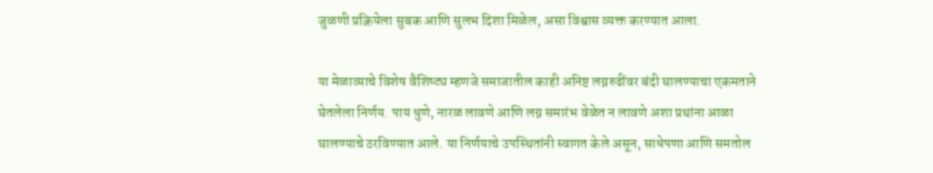जुळणी प्रक्रियेला सुबक आणि सुलभ दिशा मिळेल, असा विश्वास व्यक्त करण्यात आला.

या मेळाव्याचे विशेष वैशिष्ट्य म्हणजे समाजातील काही अनिष्ट लग्नरुढींवर बंदी घालण्याचा एकमताने घेतलेला निर्णय. पाय धुणे, नारळ लावणे आणि लग्न समारंभ वेळेत न लावणे अशा प्रथांना आळा घालण्याचे ठरविण्यात आले. या निर्णयाचे उपस्थितांनी स्वागत केले असून, साधेपणा आणि समतोल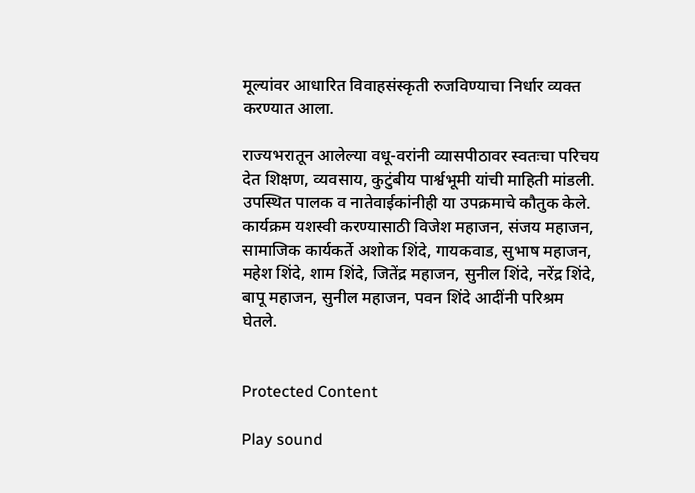मूल्यांवर आधारित विवाहसंस्कृती रुजविण्याचा निर्धार व्यक्त करण्यात आला.

राज्यभरातून आलेल्या वधू-वरांनी व्यासपीठावर स्वतःचा परिचय देत शिक्षण, व्यवसाय, कुटुंबीय पार्श्वभूमी यांची माहिती मांडली. उपस्थित पालक व नातेवाईकांनीही या उपक्रमाचे कौतुक केले. कार्यक्रम यशस्वी करण्यासाठी विजेश महाजन, संजय महाजन, सामाजिक कार्यकर्ते अशोक शिंदे, गायकवाड, सुभाष महाजन, महेश शिंदे, शाम शिंदे, जितेंद्र महाजन, सुनील शिंदे, नरेंद्र शिंदे, बापू महाजन, सुनील महाजन, पवन शिंदे आदींनी परिश्रम घेतले.


Protected Content

Play sound